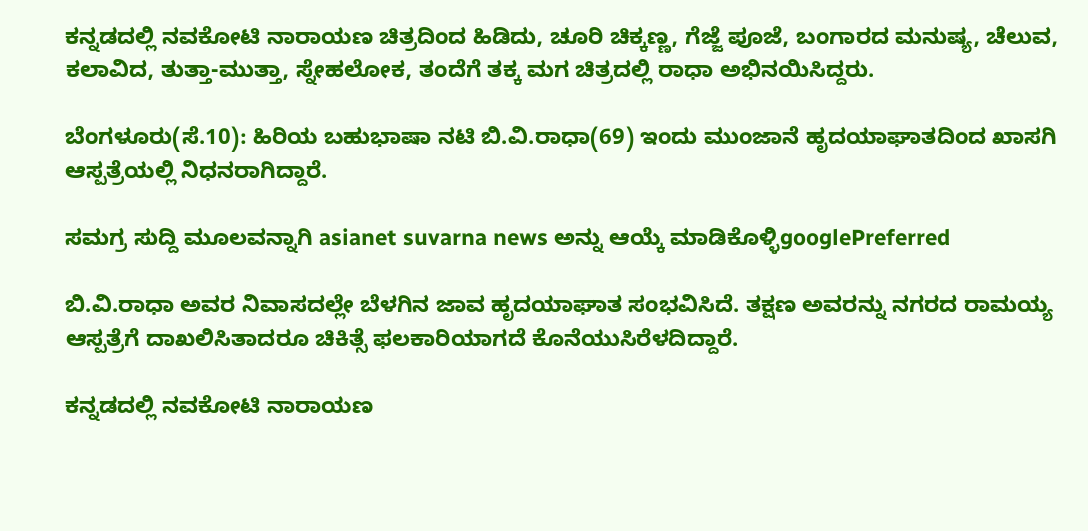ಕನ್ನಡದಲ್ಲಿ ನವಕೋಟಿ ನಾರಾಯಣ ಚಿತ್ರದಿಂದ ಹಿಡಿದು, ಚೂರಿ ಚಿಕ್ಕಣ್ಣ, ಗೆಜ್ಜೆ ಪೂಜೆ, ಬಂಗಾರದ ಮನುಷ್ಯ, ಚೆಲುವ, ಕಲಾವಿದ, ತುತ್ತಾ-ಮುತ್ತಾ, ಸ್ನೇಹಲೋಕ, ತಂದೆಗೆ ತಕ್ಕ ಮಗ ಚಿತ್ರದಲ್ಲಿ ರಾಧಾ ಅಭಿನಯಿಸಿದ್ದರು.

ಬೆಂಗಳೂರು(ಸೆ.10): ಹಿರಿಯ ಬಹುಭಾಷಾ ನಟಿ ಬಿ.ವಿ.ರಾಧಾ(69) ಇಂದು ಮುಂಜಾನೆ ಹೃದಯಾಘಾತದಿಂದ ಖಾಸಗಿ ಆಸ್ಪತ್ರೆಯಲ್ಲಿ ನಿಧನರಾಗಿದ್ದಾರೆ.

ಸಮಗ್ರ ಸುದ್ದಿ ಮೂಲವನ್ನಾಗಿ asianet suvarna news ಅನ್ನು ಆಯ್ಕೆ ಮಾಡಿಕೊಳ್ಳಿgooglePreferred

ಬಿ.ವಿ.ರಾಧಾ ಅವರ ನಿವಾಸದಲ್ಲೇ ಬೆಳಗಿನ ಜಾವ ಹೃದಯಾಘಾತ ಸಂಭವಿಸಿದೆ. ತಕ್ಷಣ ಅವರನ್ನು ನಗರದ ರಾಮಯ್ಯ ಆಸ್ಪತ್ರೆಗೆ ದಾಖಲಿಸಿತಾದರೂ ಚಿಕಿತ್ಸೆ ಫಲಕಾರಿಯಾಗದೆ ಕೊನೆಯುಸಿರೆಳದಿದ್ದಾರೆ.

ಕನ್ನಡದಲ್ಲಿ ನವಕೋಟಿ ನಾರಾಯಣ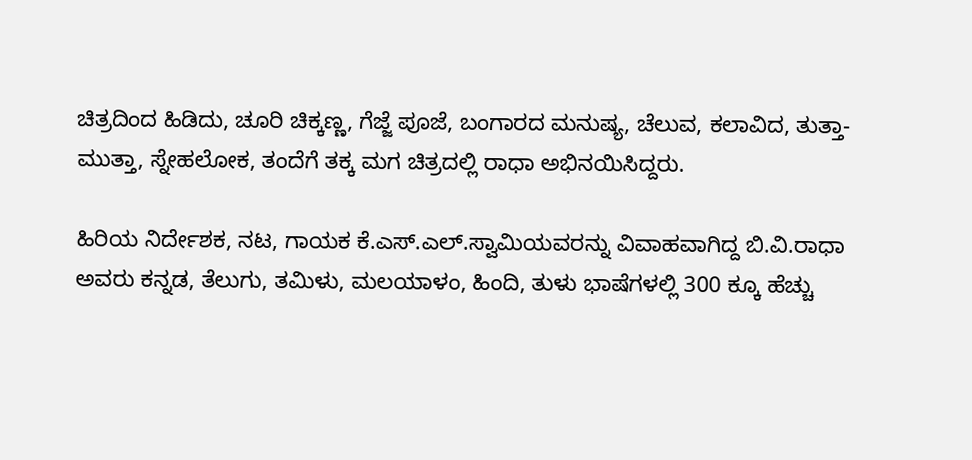ಚಿತ್ರದಿಂದ ಹಿಡಿದು, ಚೂರಿ ಚಿಕ್ಕಣ್ಣ, ಗೆಜ್ಜೆ ಪೂಜೆ, ಬಂಗಾರದ ಮನುಷ್ಯ, ಚೆಲುವ, ಕಲಾವಿದ, ತುತ್ತಾ-ಮುತ್ತಾ, ಸ್ನೇಹಲೋಕ, ತಂದೆಗೆ ತಕ್ಕ ಮಗ ಚಿತ್ರದಲ್ಲಿ ರಾಧಾ ಅಭಿನಯಿಸಿದ್ದರು.

ಹಿರಿಯ ನಿರ್ದೇಶಕ, ನಟ, ಗಾಯಕ ಕೆ.ಎಸ್.ಎಲ್.ಸ್ವಾಮಿಯವರನ್ನು ವಿವಾಹವಾಗಿದ್ದ ಬಿ.ವಿ.ರಾಧಾ ಅವರು ಕನ್ನಡ, ತೆಲುಗು, ತಮಿಳು, ಮಲಯಾಳಂ, ಹಿಂದಿ, ತುಳು ಭಾಷೆಗಳಲ್ಲಿ 300 ಕ್ಕೂ ಹೆಚ್ಚು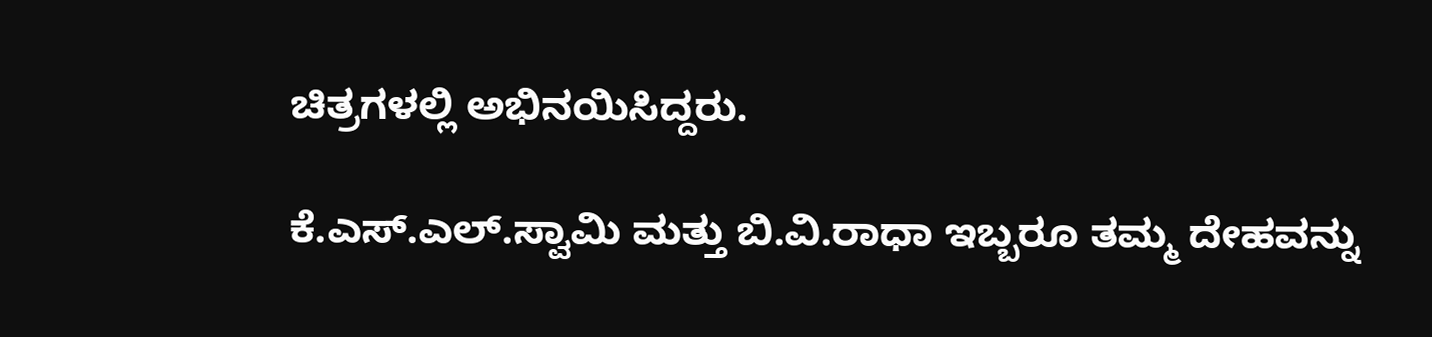ಚಿತ್ರಗಳಲ್ಲಿ ಅಭಿನಯಿಸಿದ್ದರು.

ಕೆ.ಎಸ್.ಎಲ್.ಸ್ವಾಮಿ ಮತ್ತು‌ ಬಿ.ವಿ.ರಾಧಾ ಇಬ್ಬರೂ ತಮ್ಮ ದೇಹವನ್ನು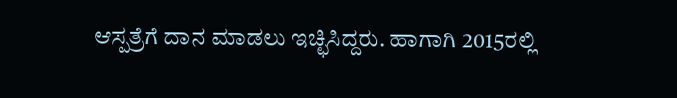ಆಸ್ಪತ್ರೆಗೆ ದಾನ ಮಾಡಲು ಇಚ್ಛಿಸಿದ್ದರು. ಹಾಗಾಗಿ 2015ರಲ್ಲಿ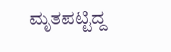ಮೃತಪಟ್ಟಿದ್ದ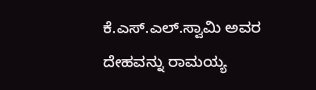ಕೆ.ಎಸ್.ಎಲ್.ಸ್ವಾಮಿ ಅವರ ದೇಹವನ್ನು ರಾಮಯ್ಯ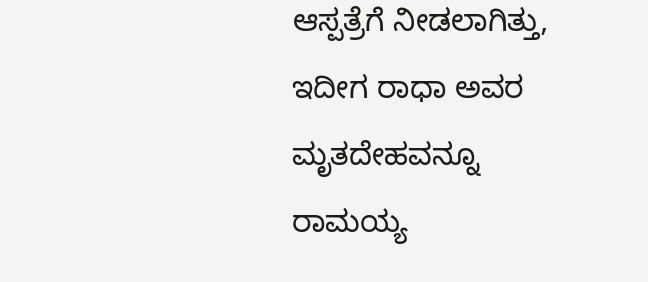ಆಸ್ಪತ್ರೆಗೆ ನೀಡಲಾಗಿತ್ತು, ಇದೀಗ ರಾಧಾ ಅವರ ಮೃತದೇಹವನ್ನೂ ರಾಮಯ್ಯ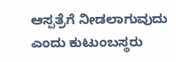ಆಸ್ಪತ್ರೆಗೆ ನೀಡಲಾಗುವುದು ಎಂದು ಕುಟುಂಬಸ್ಥರು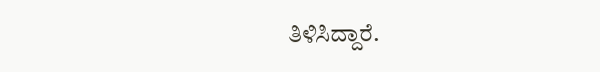ತಿಳಿಸಿದ್ದಾರೆ.